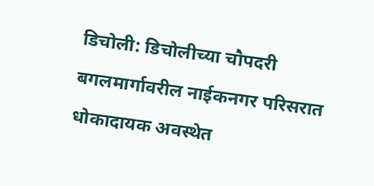डिचोली: डिचोलीच्या चौपदरी बगलमार्गावरील नाईकनगर परिसरात धोकादायक अवस्थेत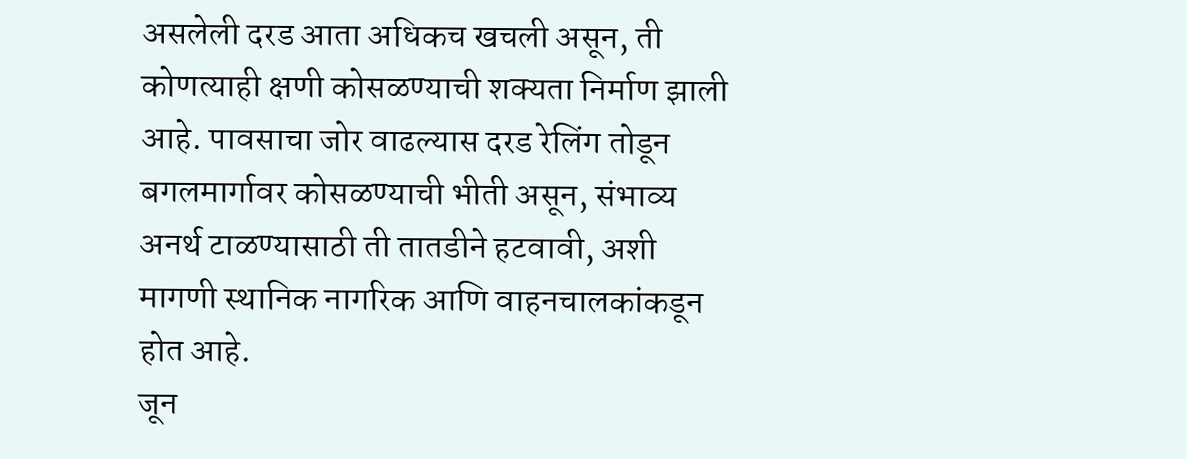असलेली दरड आता अधिकच खचली असून, ती कोणत्याही क्षणी कोसळण्याची शक्यता निर्माण झाली आहे. पावसाचा जोर वाढल्यास दरड रेलिंग तोडून बगलमार्गावर कोसळण्याची भीती असून, संभाव्य अनर्थ टाळण्यासाठी ती तातडीने हटवावी, अशी मागणी स्थानिक नागरिक आणि वाहनचालकांकडून होत आहे.
जून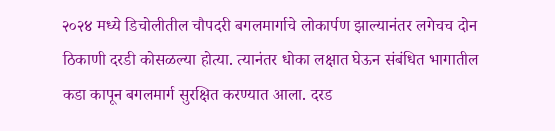२०२४ मध्ये डिचोलीतील चौपदरी बगलमार्गाचे लोकार्पण झाल्यानंतर लगेचच दोन ठिकाणी दरडी कोसळल्या होत्या. त्यानंतर धोका लक्षात घेऊन संबंधित भागातील कडा कापून बगलमार्ग सुरक्षित करण्यात आला. दरड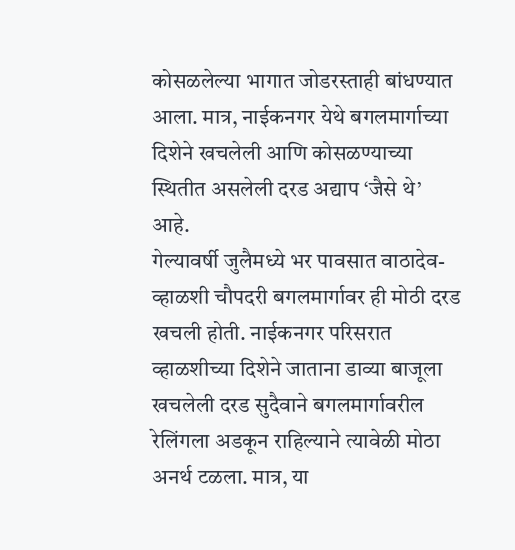कोसळलेल्या भागात जोडरस्ताही बांधण्यात आला. मात्र, नाईकनगर येथे बगलमार्गाच्या दिशेने खचलेली आणि कोसळण्याच्या स्थितीत असलेली दरड अद्याप ‘जैसे थे’ आहे.
गेल्यावर्षी जुलैमध्ये भर पावसात वाठादेव-व्हाळशी चौपदरी बगलमार्गावर ही मोठी दरड खचली होती. नाईकनगर परिसरात व्हाळशीच्या दिशेने जाताना डाव्या बाजूला खचलेली दरड सुदैवाने बगलमार्गावरील रेलिंगला अडकून राहिल्याने त्यावेळी मोठा अनर्थ टळला. मात्र, या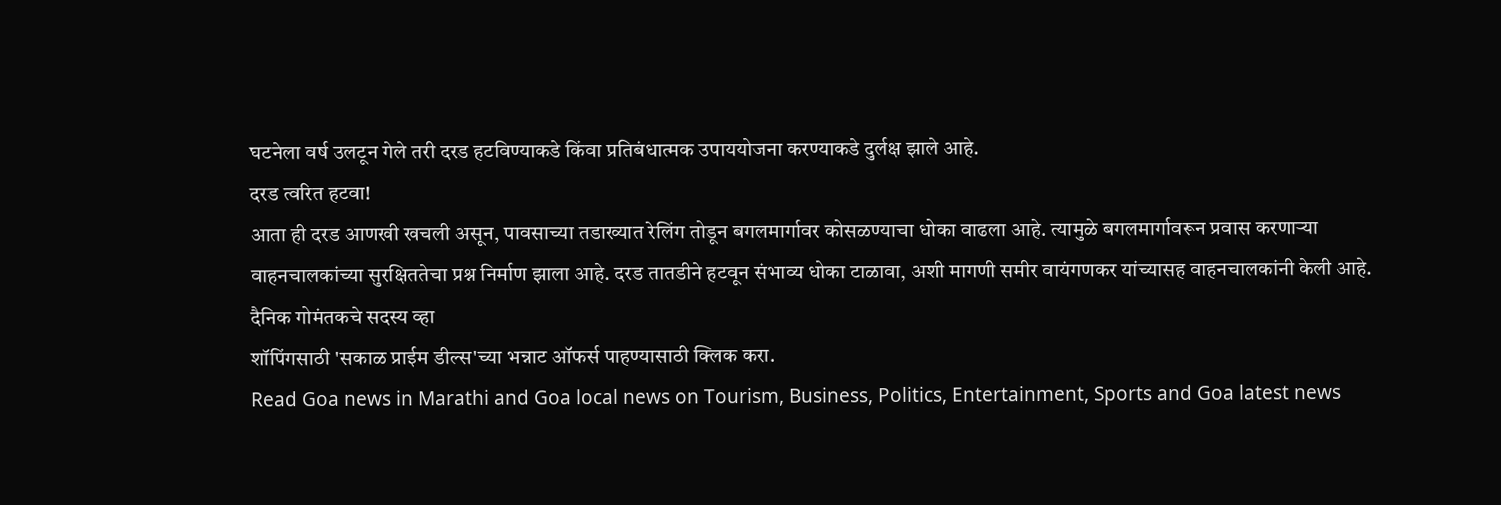घटनेला वर्ष उलटून गेले तरी दरड हटविण्याकडे किंवा प्रतिबंधात्मक उपाययोजना करण्याकडे दुर्लक्ष झाले आहे.
दरड त्वरित हटवा!
आता ही दरड आणखी खचली असून, पावसाच्या तडाख्यात रेलिंग तोडून बगलमार्गावर कोसळण्याचा धोका वाढला आहे. त्यामुळे बगलमार्गावरून प्रवास करणाऱ्या वाहनचालकांच्या सुरक्षिततेचा प्रश्न निर्माण झाला आहे. दरड तातडीने हटवून संभाव्य धोका टाळावा, अशी मागणी समीर वायंगणकर यांच्यासह वाहनचालकांनी केली आहे.
दैनिक गोमंतकचे सदस्य व्हा
शॉपिंगसाठी 'सकाळ प्राईम डील्स'च्या भन्नाट ऑफर्स पाहण्यासाठी क्लिक करा.
Read Goa news in Marathi and Goa local news on Tourism, Business, Politics, Entertainment, Sports and Goa latest news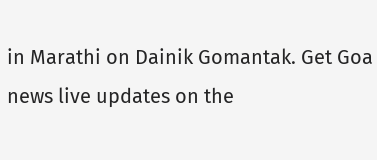in Marathi on Dainik Gomantak. Get Goa news live updates on the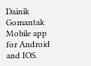Dainik Gomantak Mobile app for Android and IOS.